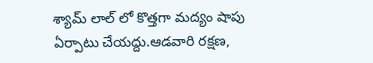శ్యామ్ లాల్ లో కొత్తగా మద్యం షాపు ఏర్పాటు చేయద్దు.ఆడవారి రక్షణ,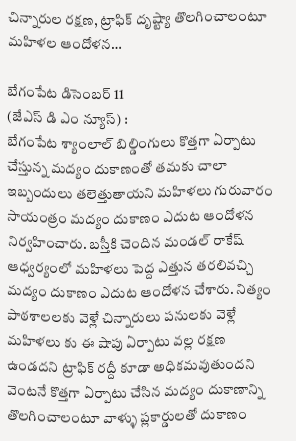చిన్నారుల రక్షణ, ట్రాఫిక్ దృష్ట్యా తొలగించాలంటూ మహిళల ఆందోళన…

బేగంపేట డిసెంబర్ 11
(జేఎస్ డి ఎం న్యూస్) :
బేగంపేట శ్యాంలాల్ బిల్డింగులు కొత్తగా ఏర్పాటు చేస్తున్న మద్యం దుకాణంతో తమకు చాలా ఇబ్బందులు తలెత్తుతాయని మహిళలు గురువారం సాయంత్రం మద్యం దుకాణం ఎదుట ఆందోళన నిర్వహించారు. బస్తీకి చెందిన మండల్ రాకేష్ ఆధ్వర్యంలో మహిళలు పెద్ద ఎత్తున తరలివచ్చి మద్యం దుకాణం ఎదుట ఆందోళన చేశారు. నిత్యం పాఠశాలలకు వెళ్లే చిన్నారులు పనులకు వెళ్లే మహిళలు కు ఈ షాపు ఏర్పాటు వల్ల రక్షణ ఉండదని ట్రాఫిక్ రద్దీ కూడా అధికమవుతుందని వెంటనే కొత్తగా ఏర్పాటు చేసిన మద్యం దుకాణాన్ని తొలగించాలంటూ వాళ్ళు ప్లకార్డులతో దుకాణం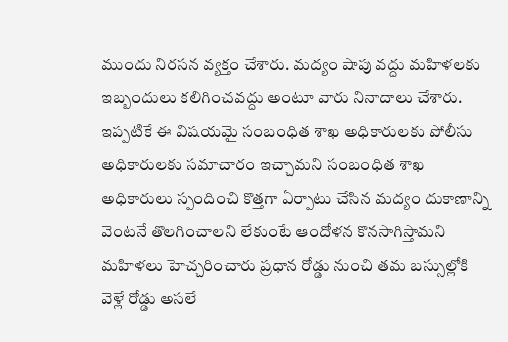ముందు నిరసన వ్యక్తం చేశారు. మద్యం షాపు వద్దు మహిళలకు ఇబ్బందులు కలిగించవద్దు అంటూ వారు నినాదాలు చేశారు. ఇప్పటికే ఈ విషయమై సంబంధిత శాఖ అధికారులకు పోలీసు అధికారులకు సమాచారం ఇచ్చామని సంబంధిత శాఖ అధికారులు స్పందించి కొత్తగా ఏర్పాటు చేసిన మద్యం దుకాణాన్ని వెంటనే తొలగించాలని లేకుంటే ఆందోళన కొనసాగిస్తామని మహిళలు హెచ్చరించారు ప్రధాన రోడ్డు నుంచి తమ బస్సుల్లోకి వెళ్లే రోడ్డు అసలే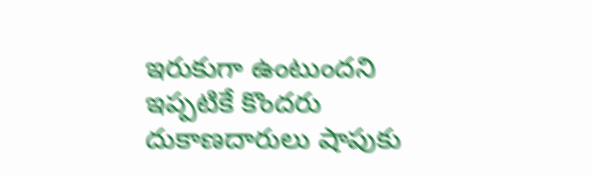ఇరుకుగా ఉంటుందని ఇప్పటికే కొందరు దుకాణదారులు షాపుకు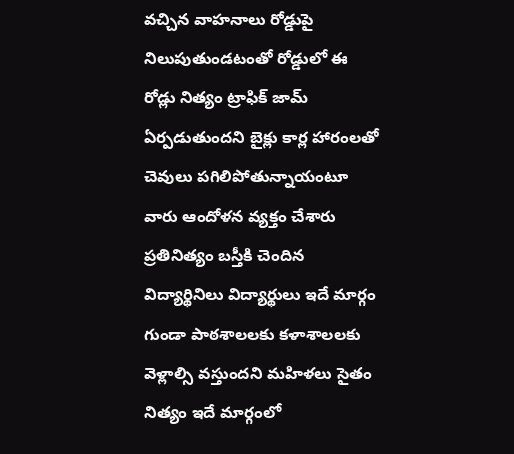వచ్చిన వాహనాలు రోడ్డుపై నిలుపుతుండటంతో రోడ్డులో ఈ రోడ్లు నిత్యం ట్రాఫిక్ జామ్ ఏర్పడుతుందని బైక్లు కార్ల హారంలతో చెవులు పగిలిపోతున్నాయంటూ వారు ఆందోళన వ్యక్తం చేశారు ప్రతినిత్యం బస్తీకి చెందిన విద్యార్థినిలు విద్యార్థులు ఇదే మార్గం గుండా పాఠశాలలకు కళాశాలలకు వెళ్లాల్సి వస్తుందని మహిళలు సైతం నిత్యం ఇదే మార్గంలో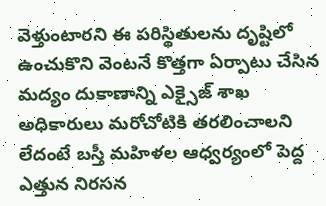వెళ్తుంటారని ఈ పరిస్థితులను దృష్టిలో ఉంచుకొని వెంటనే కొత్తగా ఏర్పాటు చేసిన మద్యం దుకాణాన్ని ఎక్సైజ్ శాఖ అధికారులు మరోచోటికి తరలించాలని లేదంటే బస్తీ మహిళల ఆధ్వర్యంలో పెద్ద ఎత్తున నిరసన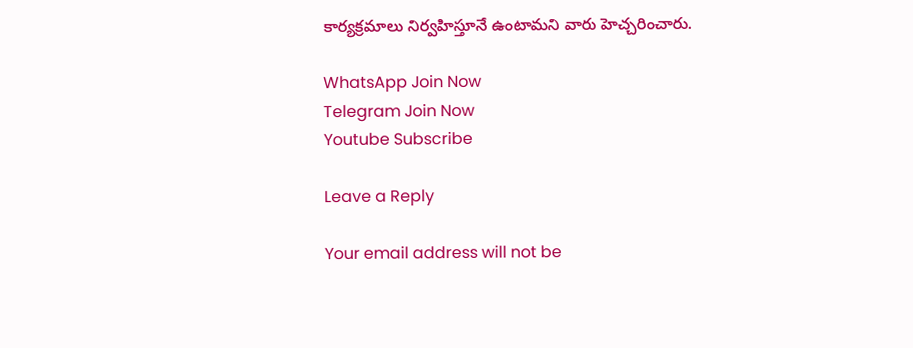కార్యక్రమాలు నిర్వహిస్తూనే ఉంటామని వారు హెచ్చరించారు.

WhatsApp Join Now
Telegram Join Now
Youtube Subscribe

Leave a Reply

Your email address will not be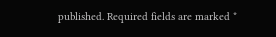published. Required fields are marked *